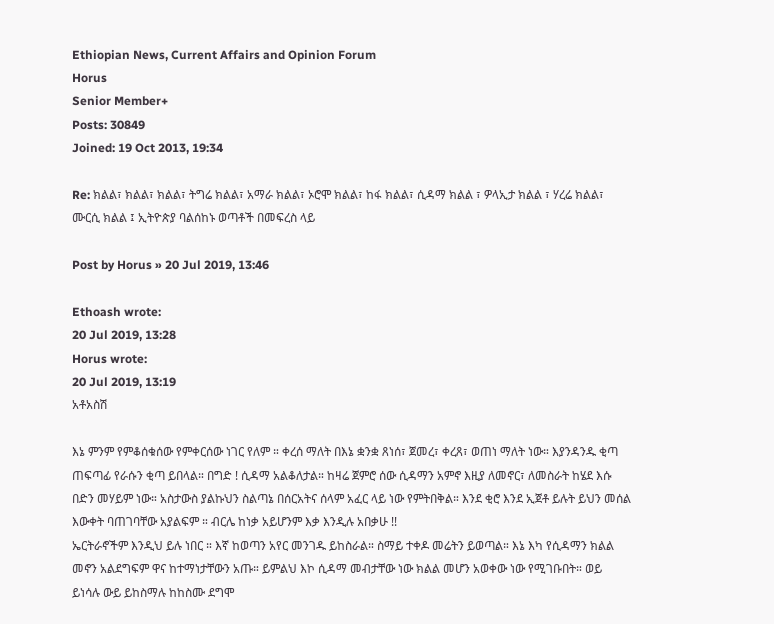Ethiopian News, Current Affairs and Opinion Forum
Horus
Senior Member+
Posts: 30849
Joined: 19 Oct 2013, 19:34

Re: ክልል፣ ክልል፣ ክልል፣ ትግሬ ክልል፣ አማራ ክልል፣ ኦሮሞ ክልል፣ ከፋ ክልል፣ ሲዳማ ክልል ፣ ዎላኢታ ክልል ፣ ሃረሬ ክልል፣ ሙርሲ ክልል ፤ ኢትዮጵያ ባልሰከኑ ወጣቶች በመፍረስ ላይ

Post by Horus » 20 Jul 2019, 13:46

Ethoash wrote:
20 Jul 2019, 13:28
Horus wrote:
20 Jul 2019, 13:19
አቶአስሽ

እኔ ምንም የምቆሰቁሰው የምቀርሰው ነገር የለም ። ቀረሰ ማለት በእኔ ቋንቋ ጸነሰ፣ ጀመረ፣ ቀረጸ፣ ወጠነ ማለት ነው። እያንዳንዱ ቂጣ ጠፍጣፊ የራሱን ቂጣ ይበላል። በግድ ! ሲዳማ አልቆለታል። ከዛሬ ጀምሮ ሰው ሲዳማን አምኖ እዚያ ለመኖር፣ ለመስራት ከሄደ እሱ በድን መሃይም ነው። አስታውስ ያልኩህን ስልጣኔ በሰርአትና ሰላም አፈር ላይ ነው የምትበቅል። እንደ ቂሮ እንደ ኢጀቶ ይሉት ይህን መሰል እውቀት ባጠገባቸው አያልፍም ። ብርሌ ከነቃ አይሆንም እቃ እንዲሉ አበቃሁ !!
ኤርትራኖችም እንዲህ ይሉ ነበር ። እኛ ከወጣን አየር መንገዱ ይከስራል። ስማይ ተቀዶ መሬትን ይወጣል። እኔ እካ የሲዳማን ክልል መኖን አልደግፍም ዋና ከተማነታቸውን አጡ። ይምልህ እኮ ሲዳማ መብታቸው ነው ክልል መሆን አወቀው ነው የሚገቡበት። ወይ ይነሳሉ ውይ ይከስማሉ ከከስሙ ደግሞ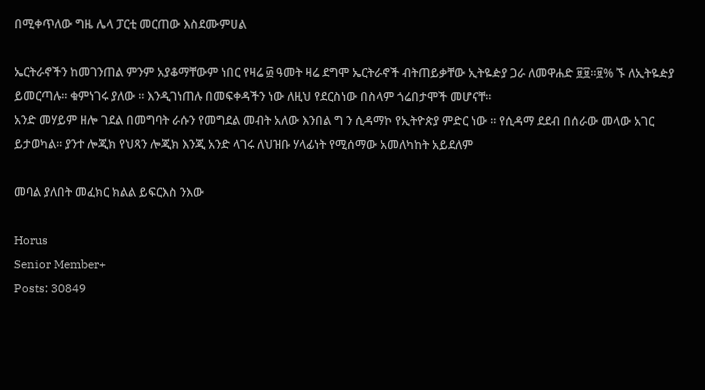በሚቀጥለው ግዜ ሌላ ፓርቲ መርጠው እስደሙምሀል

ኤርትራኖችን ከመገንጠል ምንም አያቆማቸውም ነበር የዛሬ ፴ ዓመት ዛሬ ደግሞ ኤርትራኖች ብትጠይቃቸው ኢትዬዽያ ጋራ ለመዋሐድ ፱፱።፱% ኙ ለኢትዬዽያ ይመርጣሉ። ቁምነገሩ ያለው ። እንዲገነጠሉ በመፍቀዳችን ነው ለዚህ የደርስነው በስላም ጎሬበታሞች መሆናቸ።
አንድ መሃይም ዘሎ ገደል በመግባት ራሱን የመግደል መብት አለው እንበል ግ ን ሲዳማኮ የኢትዮጵያ ምድር ነው ። የሲዳማ ደደብ በሰራው መላው አገር ይታወካል። ያንተ ሎጂክ የህጻን ሎጂክ እንጂ አንድ ላገሩ ለህዝቡ ሃላፊነት የሚሰማው አመለካከት አይደለም

መባል ያለበት መፈክር ክልል ይፍርእስ ንእው

Horus
Senior Member+
Posts: 30849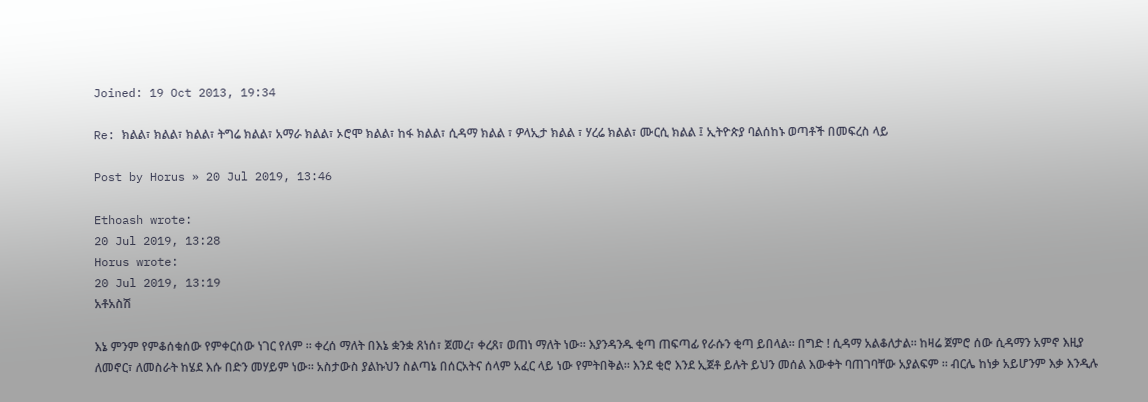Joined: 19 Oct 2013, 19:34

Re: ክልል፣ ክልል፣ ክልል፣ ትግሬ ክልል፣ አማራ ክልል፣ ኦሮሞ ክልል፣ ከፋ ክልል፣ ሲዳማ ክልል ፣ ዎላኢታ ክልል ፣ ሃረሬ ክልል፣ ሙርሲ ክልል ፤ ኢትዮጵያ ባልሰከኑ ወጣቶች በመፍረስ ላይ

Post by Horus » 20 Jul 2019, 13:46

Ethoash wrote:
20 Jul 2019, 13:28
Horus wrote:
20 Jul 2019, 13:19
አቶአስሽ

እኔ ምንም የምቆሰቁሰው የምቀርሰው ነገር የለም ። ቀረሰ ማለት በእኔ ቋንቋ ጸነሰ፣ ጀመረ፣ ቀረጸ፣ ወጠነ ማለት ነው። እያንዳንዱ ቂጣ ጠፍጣፊ የራሱን ቂጣ ይበላል። በግድ ! ሲዳማ አልቆለታል። ከዛሬ ጀምሮ ሰው ሲዳማን አምኖ እዚያ ለመኖር፣ ለመስራት ከሄደ እሱ በድን መሃይም ነው። አስታውስ ያልኩህን ስልጣኔ በሰርአትና ሰላም አፈር ላይ ነው የምትበቅል። እንደ ቂሮ እንደ ኢጀቶ ይሉት ይህን መሰል እውቀት ባጠገባቸው አያልፍም ። ብርሌ ከነቃ አይሆንም እቃ እንዲሉ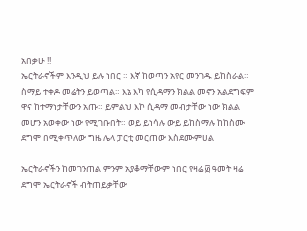አበቃሁ !!
ኤርትራኖችም እንዲህ ይሉ ነበር ። እኛ ከወጣን አየር መንገዱ ይከስራል። ስማይ ተቀዶ መሬትን ይወጣል። እኔ እካ የሲዳማን ክልል መኖን አልደግፍም ዋና ከተማነታቸውን አጡ። ይምልህ እኮ ሲዳማ መብታቸው ነው ክልል መሆን አወቀው ነው የሚገቡበት። ወይ ይነሳሉ ውይ ይከስማሉ ከከስሙ ደግሞ በሚቀጥለው ግዜ ሌላ ፓርቲ መርጠው እስደሙምሀል

ኤርትራኖችን ከመገንጠል ምንም አያቆማቸውም ነበር የዛሬ ፴ ዓመት ዛሬ ደግሞ ኤርትራኖች ብትጠይቃቸው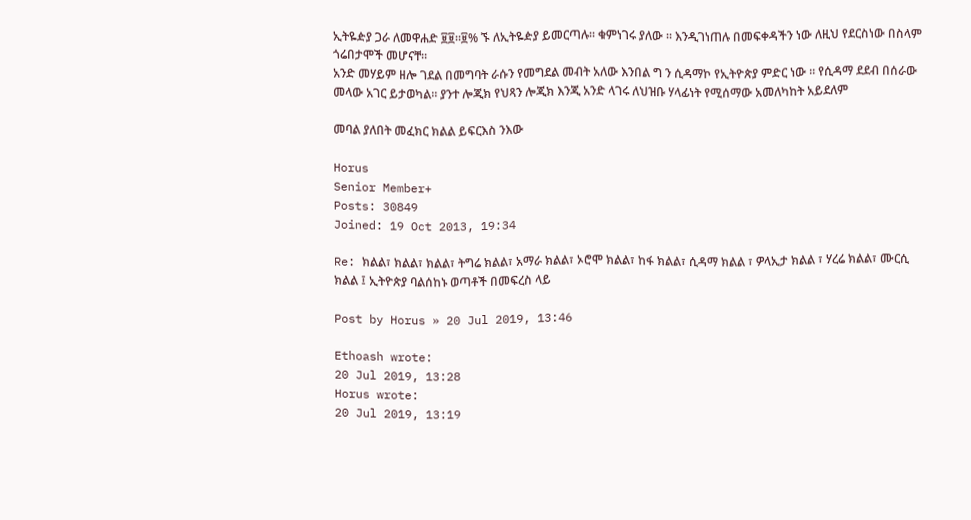ኢትዬዽያ ጋራ ለመዋሐድ ፱፱።፱% ኙ ለኢትዬዽያ ይመርጣሉ። ቁምነገሩ ያለው ። እንዲገነጠሉ በመፍቀዳችን ነው ለዚህ የደርስነው በስላም ጎሬበታሞች መሆናቸ።
አንድ መሃይም ዘሎ ገደል በመግባት ራሱን የመግደል መብት አለው እንበል ግ ን ሲዳማኮ የኢትዮጵያ ምድር ነው ። የሲዳማ ደደብ በሰራው መላው አገር ይታወካል። ያንተ ሎጂክ የህጻን ሎጂክ እንጂ አንድ ላገሩ ለህዝቡ ሃላፊነት የሚሰማው አመለካከት አይደለም

መባል ያለበት መፈክር ክልል ይፍርእስ ንእው

Horus
Senior Member+
Posts: 30849
Joined: 19 Oct 2013, 19:34

Re: ክልል፣ ክልል፣ ክልል፣ ትግሬ ክልል፣ አማራ ክልል፣ ኦሮሞ ክልል፣ ከፋ ክልል፣ ሲዳማ ክልል ፣ ዎላኢታ ክልል ፣ ሃረሬ ክልል፣ ሙርሲ ክልል ፤ ኢትዮጵያ ባልሰከኑ ወጣቶች በመፍረስ ላይ

Post by Horus » 20 Jul 2019, 13:46

Ethoash wrote:
20 Jul 2019, 13:28
Horus wrote:
20 Jul 2019, 13:19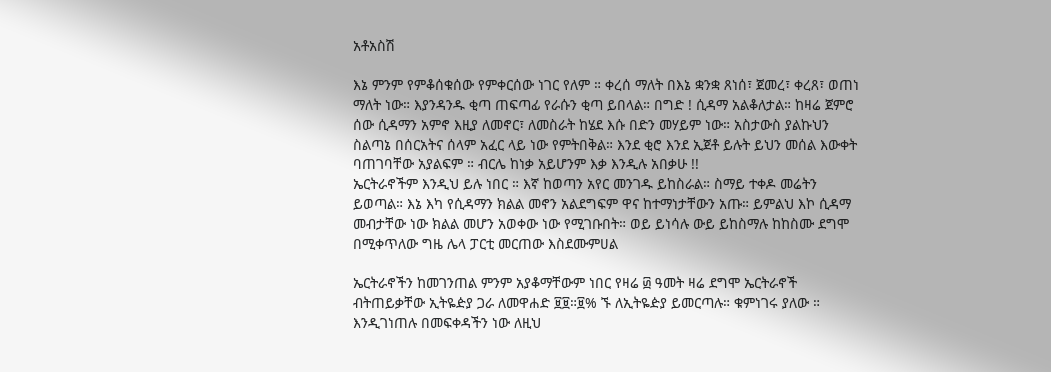አቶአስሽ

እኔ ምንም የምቆሰቁሰው የምቀርሰው ነገር የለም ። ቀረሰ ማለት በእኔ ቋንቋ ጸነሰ፣ ጀመረ፣ ቀረጸ፣ ወጠነ ማለት ነው። እያንዳንዱ ቂጣ ጠፍጣፊ የራሱን ቂጣ ይበላል። በግድ ! ሲዳማ አልቆለታል። ከዛሬ ጀምሮ ሰው ሲዳማን አምኖ እዚያ ለመኖር፣ ለመስራት ከሄደ እሱ በድን መሃይም ነው። አስታውስ ያልኩህን ስልጣኔ በሰርአትና ሰላም አፈር ላይ ነው የምትበቅል። እንደ ቂሮ እንደ ኢጀቶ ይሉት ይህን መሰል እውቀት ባጠገባቸው አያልፍም ። ብርሌ ከነቃ አይሆንም እቃ እንዲሉ አበቃሁ !!
ኤርትራኖችም እንዲህ ይሉ ነበር ። እኛ ከወጣን አየር መንገዱ ይከስራል። ስማይ ተቀዶ መሬትን ይወጣል። እኔ እካ የሲዳማን ክልል መኖን አልደግፍም ዋና ከተማነታቸውን አጡ። ይምልህ እኮ ሲዳማ መብታቸው ነው ክልል መሆን አወቀው ነው የሚገቡበት። ወይ ይነሳሉ ውይ ይከስማሉ ከከስሙ ደግሞ በሚቀጥለው ግዜ ሌላ ፓርቲ መርጠው እስደሙምሀል

ኤርትራኖችን ከመገንጠል ምንም አያቆማቸውም ነበር የዛሬ ፴ ዓመት ዛሬ ደግሞ ኤርትራኖች ብትጠይቃቸው ኢትዬዽያ ጋራ ለመዋሐድ ፱፱።፱% ኙ ለኢትዬዽያ ይመርጣሉ። ቁምነገሩ ያለው ። እንዲገነጠሉ በመፍቀዳችን ነው ለዚህ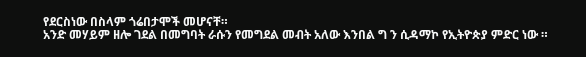የደርስነው በስላም ጎሬበታሞች መሆናቸ።
አንድ መሃይም ዘሎ ገደል በመግባት ራሱን የመግደል መብት አለው እንበል ግ ን ሲዳማኮ የኢትዮጵያ ምድር ነው ።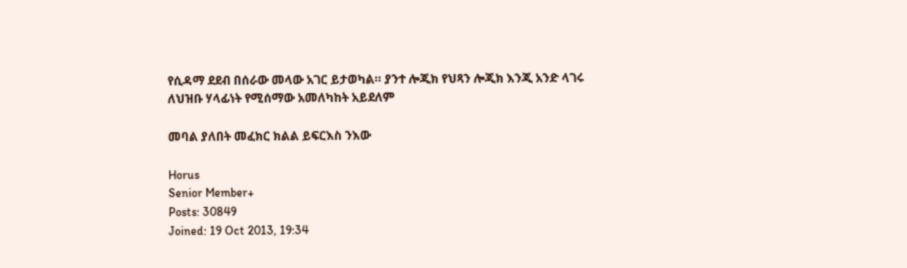የሲዳማ ደደብ በሰራው መላው አገር ይታወካል። ያንተ ሎጂክ የህጻን ሎጂክ እንጂ አንድ ላገሩ ለህዝቡ ሃላፊነት የሚሰማው አመለካከት አይደለም

መባል ያለበት መፈክር ክልል ይፍርእስ ንእው

Horus
Senior Member+
Posts: 30849
Joined: 19 Oct 2013, 19:34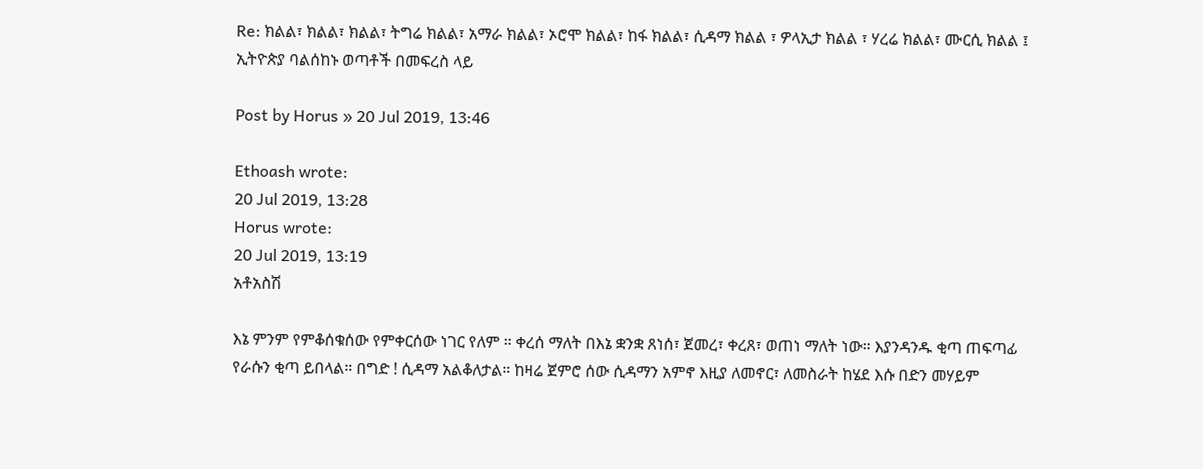Re: ክልል፣ ክልል፣ ክልል፣ ትግሬ ክልል፣ አማራ ክልል፣ ኦሮሞ ክልል፣ ከፋ ክልል፣ ሲዳማ ክልል ፣ ዎላኢታ ክልል ፣ ሃረሬ ክልል፣ ሙርሲ ክልል ፤ ኢትዮጵያ ባልሰከኑ ወጣቶች በመፍረስ ላይ

Post by Horus » 20 Jul 2019, 13:46

Ethoash wrote:
20 Jul 2019, 13:28
Horus wrote:
20 Jul 2019, 13:19
አቶአስሽ

እኔ ምንም የምቆሰቁሰው የምቀርሰው ነገር የለም ። ቀረሰ ማለት በእኔ ቋንቋ ጸነሰ፣ ጀመረ፣ ቀረጸ፣ ወጠነ ማለት ነው። እያንዳንዱ ቂጣ ጠፍጣፊ የራሱን ቂጣ ይበላል። በግድ ! ሲዳማ አልቆለታል። ከዛሬ ጀምሮ ሰው ሲዳማን አምኖ እዚያ ለመኖር፣ ለመስራት ከሄደ እሱ በድን መሃይም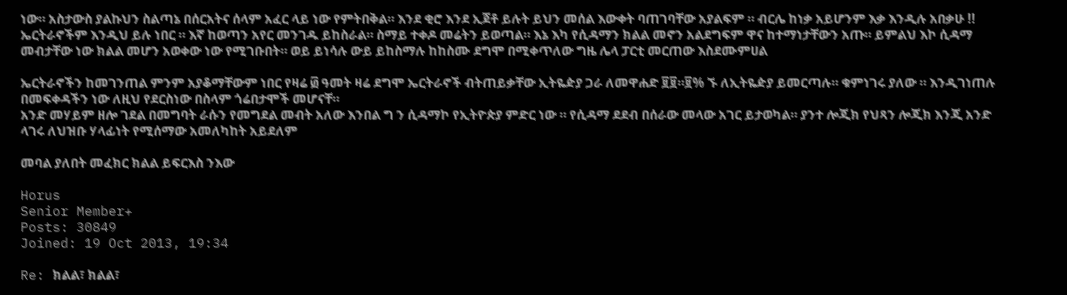ነው። አስታውስ ያልኩህን ስልጣኔ በሰርአትና ሰላም አፈር ላይ ነው የምትበቅል። እንደ ቂሮ እንደ ኢጀቶ ይሉት ይህን መሰል እውቀት ባጠገባቸው አያልፍም ። ብርሌ ከነቃ አይሆንም እቃ እንዲሉ አበቃሁ !!
ኤርትራኖችም እንዲህ ይሉ ነበር ። እኛ ከወጣን አየር መንገዱ ይከስራል። ስማይ ተቀዶ መሬትን ይወጣል። እኔ እካ የሲዳማን ክልል መኖን አልደግፍም ዋና ከተማነታቸውን አጡ። ይምልህ እኮ ሲዳማ መብታቸው ነው ክልል መሆን አወቀው ነው የሚገቡበት። ወይ ይነሳሉ ውይ ይከስማሉ ከከስሙ ደግሞ በሚቀጥለው ግዜ ሌላ ፓርቲ መርጠው እስደሙምሀል

ኤርትራኖችን ከመገንጠል ምንም አያቆማቸውም ነበር የዛሬ ፴ ዓመት ዛሬ ደግሞ ኤርትራኖች ብትጠይቃቸው ኢትዬዽያ ጋራ ለመዋሐድ ፱፱።፱% ኙ ለኢትዬዽያ ይመርጣሉ። ቁምነገሩ ያለው ። እንዲገነጠሉ በመፍቀዳችን ነው ለዚህ የደርስነው በስላም ጎሬበታሞች መሆናቸ።
አንድ መሃይም ዘሎ ገደል በመግባት ራሱን የመግደል መብት አለው እንበል ግ ን ሲዳማኮ የኢትዮጵያ ምድር ነው ። የሲዳማ ደደብ በሰራው መላው አገር ይታወካል። ያንተ ሎጂክ የህጻን ሎጂክ እንጂ አንድ ላገሩ ለህዝቡ ሃላፊነት የሚሰማው አመለካከት አይደለም

መባል ያለበት መፈክር ክልል ይፍርእስ ንእው

Horus
Senior Member+
Posts: 30849
Joined: 19 Oct 2013, 19:34

Re: ክልል፣ ክልል፣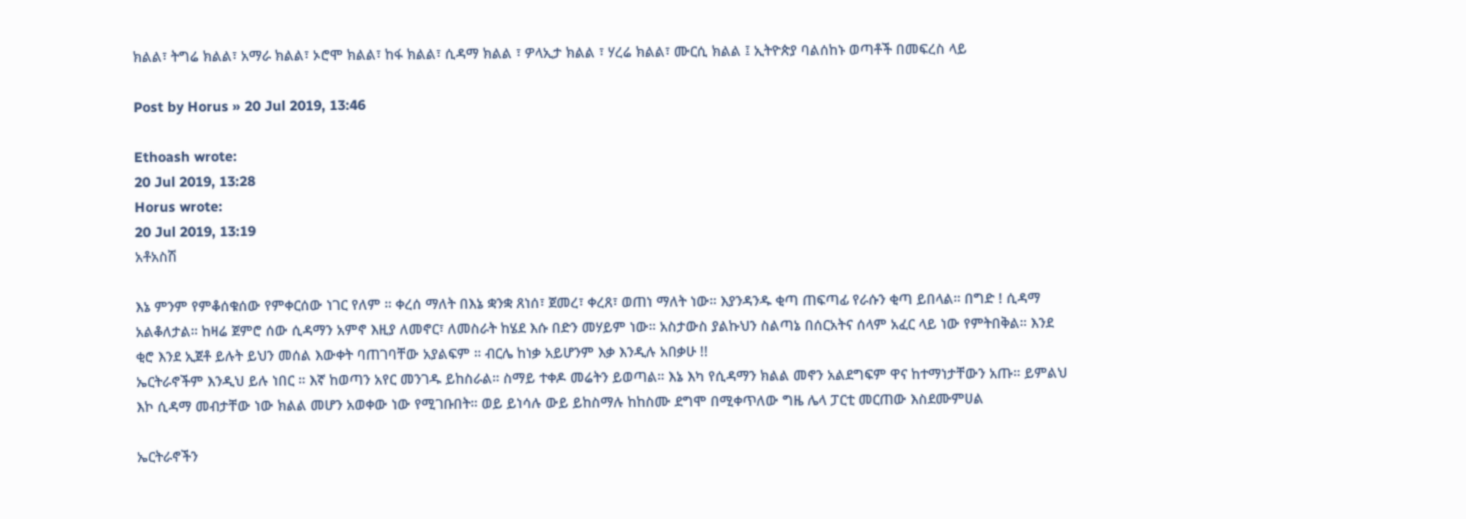ክልል፣ ትግሬ ክልል፣ አማራ ክልል፣ ኦሮሞ ክልል፣ ከፋ ክልል፣ ሲዳማ ክልል ፣ ዎላኢታ ክልል ፣ ሃረሬ ክልል፣ ሙርሲ ክልል ፤ ኢትዮጵያ ባልሰከኑ ወጣቶች በመፍረስ ላይ

Post by Horus » 20 Jul 2019, 13:46

Ethoash wrote:
20 Jul 2019, 13:28
Horus wrote:
20 Jul 2019, 13:19
አቶአስሽ

እኔ ምንም የምቆሰቁሰው የምቀርሰው ነገር የለም ። ቀረሰ ማለት በእኔ ቋንቋ ጸነሰ፣ ጀመረ፣ ቀረጸ፣ ወጠነ ማለት ነው። እያንዳንዱ ቂጣ ጠፍጣፊ የራሱን ቂጣ ይበላል። በግድ ! ሲዳማ አልቆለታል። ከዛሬ ጀምሮ ሰው ሲዳማን አምኖ እዚያ ለመኖር፣ ለመስራት ከሄደ እሱ በድን መሃይም ነው። አስታውስ ያልኩህን ስልጣኔ በሰርአትና ሰላም አፈር ላይ ነው የምትበቅል። እንደ ቂሮ እንደ ኢጀቶ ይሉት ይህን መሰል እውቀት ባጠገባቸው አያልፍም ። ብርሌ ከነቃ አይሆንም እቃ እንዲሉ አበቃሁ !!
ኤርትራኖችም እንዲህ ይሉ ነበር ። እኛ ከወጣን አየር መንገዱ ይከስራል። ስማይ ተቀዶ መሬትን ይወጣል። እኔ እካ የሲዳማን ክልል መኖን አልደግፍም ዋና ከተማነታቸውን አጡ። ይምልህ እኮ ሲዳማ መብታቸው ነው ክልል መሆን አወቀው ነው የሚገቡበት። ወይ ይነሳሉ ውይ ይከስማሉ ከከስሙ ደግሞ በሚቀጥለው ግዜ ሌላ ፓርቲ መርጠው እስደሙምሀል

ኤርትራኖችን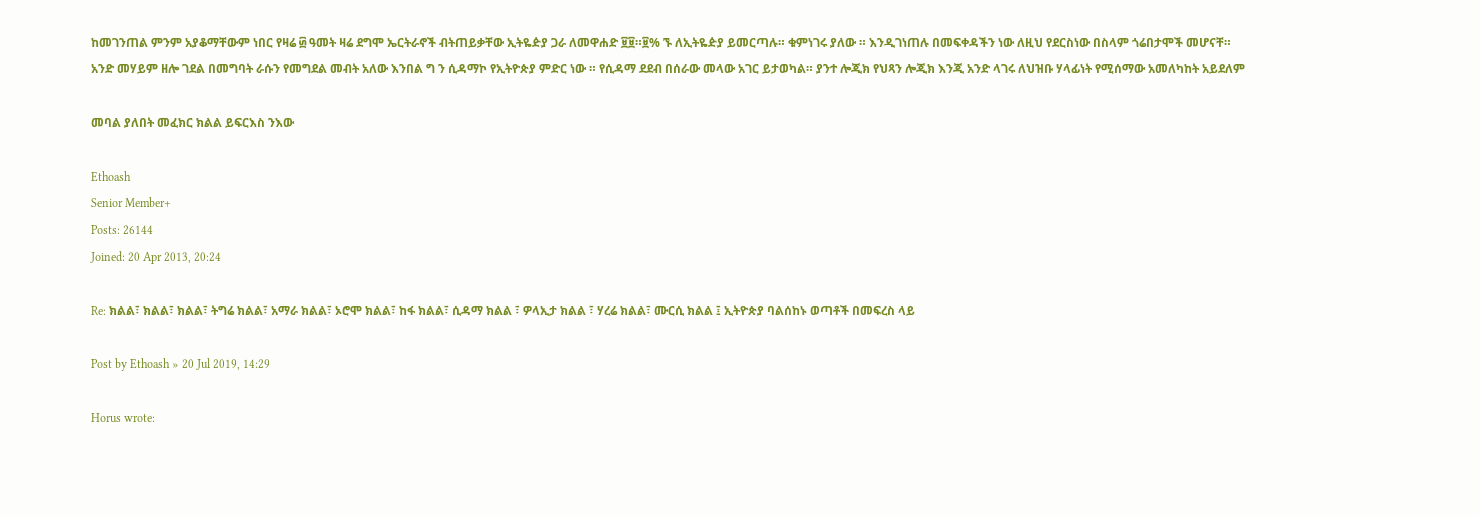ከመገንጠል ምንም አያቆማቸውም ነበር የዛሬ ፴ ዓመት ዛሬ ደግሞ ኤርትራኖች ብትጠይቃቸው ኢትዬዽያ ጋራ ለመዋሐድ ፱፱።፱% ኙ ለኢትዬዽያ ይመርጣሉ። ቁምነገሩ ያለው ። እንዲገነጠሉ በመፍቀዳችን ነው ለዚህ የደርስነው በስላም ጎሬበታሞች መሆናቸ።
አንድ መሃይም ዘሎ ገደል በመግባት ራሱን የመግደል መብት አለው እንበል ግ ን ሲዳማኮ የኢትዮጵያ ምድር ነው ። የሲዳማ ደደብ በሰራው መላው አገር ይታወካል። ያንተ ሎጂክ የህጻን ሎጂክ እንጂ አንድ ላገሩ ለህዝቡ ሃላፊነት የሚሰማው አመለካከት አይደለም

መባል ያለበት መፈክር ክልል ይፍርእስ ንእው

Ethoash
Senior Member+
Posts: 26144
Joined: 20 Apr 2013, 20:24

Re: ክልል፣ ክልል፣ ክልል፣ ትግሬ ክልል፣ አማራ ክልል፣ ኦሮሞ ክልል፣ ከፋ ክልል፣ ሲዳማ ክልል ፣ ዎላኢታ ክልል ፣ ሃረሬ ክልል፣ ሙርሲ ክልል ፤ ኢትዮጵያ ባልሰከኑ ወጣቶች በመፍረስ ላይ

Post by Ethoash » 20 Jul 2019, 14:29

Horus wrote: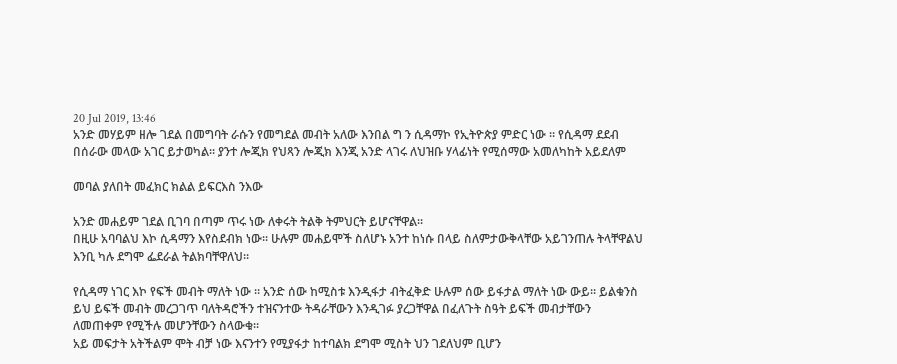20 Jul 2019, 13:46
አንድ መሃይም ዘሎ ገደል በመግባት ራሱን የመግደል መብት አለው እንበል ግ ን ሲዳማኮ የኢትዮጵያ ምድር ነው ። የሲዳማ ደደብ በሰራው መላው አገር ይታወካል። ያንተ ሎጂክ የህጻን ሎጂክ እንጂ አንድ ላገሩ ለህዝቡ ሃላፊነት የሚሰማው አመለካከት አይደለም

መባል ያለበት መፈክር ክልል ይፍርእስ ንእው

አንድ መሐይም ገደል ቢገባ በጣም ጥሩ ነው ለቀሩት ትልቅ ትምህርት ይሆናቸዋል።
በዚሁ አባባልህ እኮ ሲዳማን እየስደብክ ነው። ሁሉም መሐይሞች ስለሆኑ አንተ ከነሱ በላይ ስለምታውቅላቸው አይገንጠሉ ትላቸዋልህ እንቢ ካሉ ደግሞ ፌደራል ትልክባቸዋለህ።

የሲዳማ ነገር እኮ የፍች መብት ማለት ነው ። አንድ ሰው ከሚስቱ እንዲፋታ ብትፈቅድ ሁሉም ሰው ይፋታል ማለት ነው ውይ። ይልቁንስ ይህ ይፍች መብት መረጋገጥ ባለትዳሮችን ተዝናንተው ትዳራቸውን እንዲገፉ ያረጋቸዋል በፈለጉት ስዓት ይፍች መብታቸውን ለመጠቀም የሚችሉ መሆንቸውን ስላውቁ።
አይ መፍታት አትችልም ሞት ብቻ ነው እናንተን የሚያፋታ ከተባልክ ደግሞ ሚስት ህን ገደለህም ቢሆን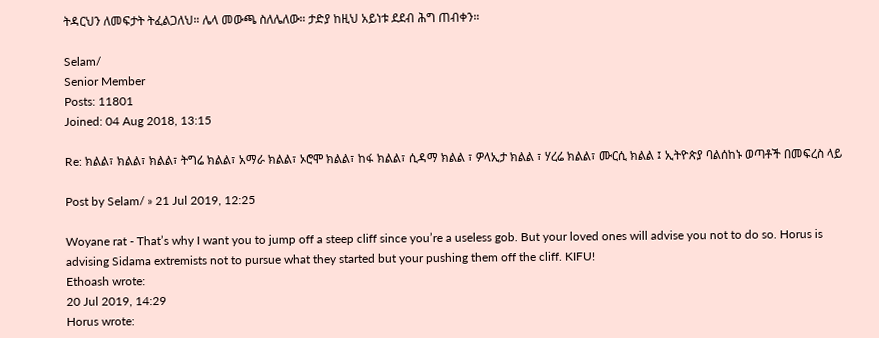ትዳርህን ለመፍታት ትፈልጋለህ። ሌላ መውጫ ስለሌለው። ታድያ ከዚህ አይነቱ ደደብ ሕግ ጠብቀን።

Selam/
Senior Member
Posts: 11801
Joined: 04 Aug 2018, 13:15

Re: ክልል፣ ክልል፣ ክልል፣ ትግሬ ክልል፣ አማራ ክልል፣ ኦሮሞ ክልል፣ ከፋ ክልል፣ ሲዳማ ክልል ፣ ዎላኢታ ክልል ፣ ሃረሬ ክልል፣ ሙርሲ ክልል ፤ ኢትዮጵያ ባልሰከኑ ወጣቶች በመፍረስ ላይ

Post by Selam/ » 21 Jul 2019, 12:25

Woyane rat - That’s why I want you to jump off a steep cliff since you’re a useless gob. But your loved ones will advise you not to do so. Horus is advising Sidama extremists not to pursue what they started but your pushing them off the cliff. KIFU!
Ethoash wrote:
20 Jul 2019, 14:29
Horus wrote: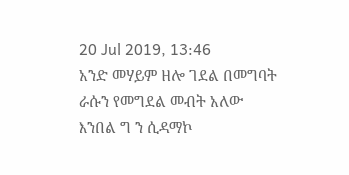20 Jul 2019, 13:46
አንድ መሃይም ዘሎ ገደል በመግባት ራሱን የመግደል መብት አለው እንበል ግ ን ሲዳማኮ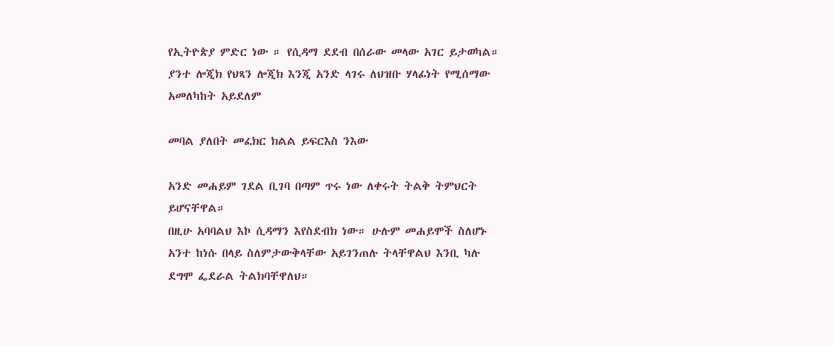የኢትዮጵያ ምድር ነው ። የሲዳማ ደደብ በሰራው መላው አገር ይታወካል። ያንተ ሎጂክ የህጻን ሎጂክ እንጂ አንድ ላገሩ ለህዝቡ ሃላፊነት የሚሰማው አመለካከት አይደለም

መባል ያለበት መፈክር ክልል ይፍርእስ ንእው

አንድ መሐይም ገደል ቢገባ በጣም ጥሩ ነው ለቀሩት ትልቅ ትምህርት ይሆናቸዋል።
በዚሁ አባባልህ እኮ ሲዳማን እየስደብክ ነው። ሁሉም መሐይሞች ስለሆኑ አንተ ከነሱ በላይ ስለምታውቅላቸው አይገንጠሉ ትላቸዋልህ እንቢ ካሉ ደግሞ ፌደራል ትልክባቸዋለህ።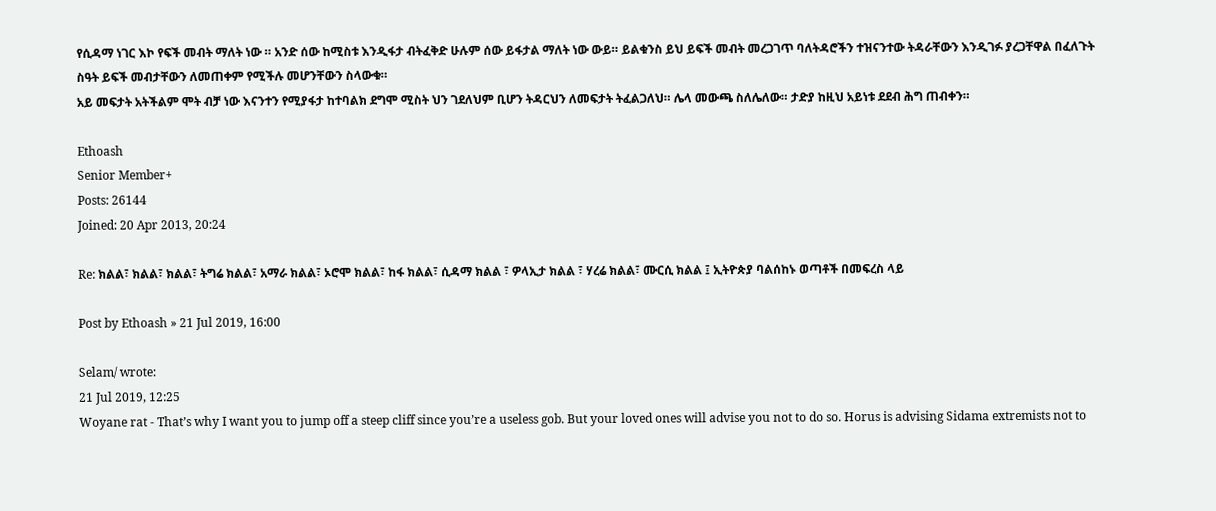የሲዳማ ነገር እኮ የፍች መብት ማለት ነው ። አንድ ሰው ከሚስቱ እንዲፋታ ብትፈቅድ ሁሉም ሰው ይፋታል ማለት ነው ውይ። ይልቁንስ ይህ ይፍች መብት መረጋገጥ ባለትዳሮችን ተዝናንተው ትዳራቸውን እንዲገፉ ያረጋቸዋል በፈለጉት ስዓት ይፍች መብታቸውን ለመጠቀም የሚችሉ መሆንቸውን ስላውቁ።
አይ መፍታት አትችልም ሞት ብቻ ነው እናንተን የሚያፋታ ከተባልክ ደግሞ ሚስት ህን ገደለህም ቢሆን ትዳርህን ለመፍታት ትፈልጋለህ። ሌላ መውጫ ስለሌለው። ታድያ ከዚህ አይነቱ ደደብ ሕግ ጠብቀን።

Ethoash
Senior Member+
Posts: 26144
Joined: 20 Apr 2013, 20:24

Re: ክልል፣ ክልል፣ ክልል፣ ትግሬ ክልል፣ አማራ ክልል፣ ኦሮሞ ክልል፣ ከፋ ክልል፣ ሲዳማ ክልል ፣ ዎላኢታ ክልል ፣ ሃረሬ ክልል፣ ሙርሲ ክልል ፤ ኢትዮጵያ ባልሰከኑ ወጣቶች በመፍረስ ላይ

Post by Ethoash » 21 Jul 2019, 16:00

Selam/ wrote:
21 Jul 2019, 12:25
Woyane rat - That’s why I want you to jump off a steep cliff since you’re a useless gob. But your loved ones will advise you not to do so. Horus is advising Sidama extremists not to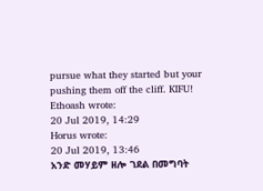pursue what they started but your pushing them off the cliff. KIFU!
Ethoash wrote:
20 Jul 2019, 14:29
Horus wrote:
20 Jul 2019, 13:46
አንድ መሃይም ዘሎ ገደል በመግባት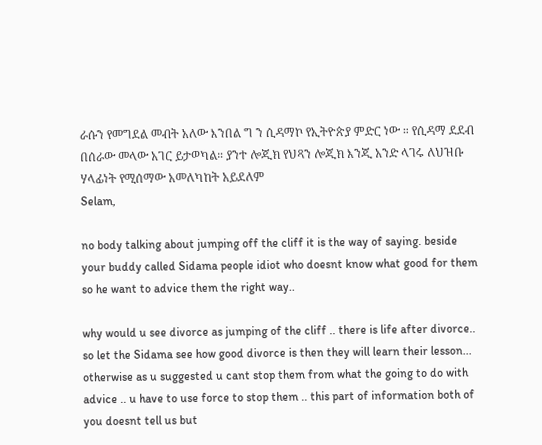ራሱን የመግደል መብት አለው እንበል ግ ን ሲዳማኮ የኢትዮጵያ ምድር ነው ። የሲዳማ ደደብ በሰራው መላው አገር ይታወካል። ያንተ ሎጂክ የህጻን ሎጂክ እንጂ አንድ ላገሩ ለህዝቡ ሃላፊነት የሚሰማው አመለካከት አይደለም
Selam,

no body talking about jumping off the cliff it is the way of saying. beside your buddy called Sidama people idiot who doesnt know what good for them so he want to advice them the right way..

why would u see divorce as jumping of the cliff .. there is life after divorce.. so let the Sidama see how good divorce is then they will learn their lesson... otherwise as u suggested u cant stop them from what the going to do with advice .. u have to use force to stop them .. this part of information both of you doesnt tell us but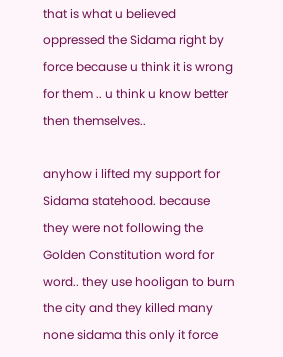that is what u believed oppressed the Sidama right by force because u think it is wrong for them .. u think u know better then themselves..

anyhow i lifted my support for Sidama statehood. because they were not following the Golden Constitution word for word.. they use hooligan to burn the city and they killed many none sidama this only it force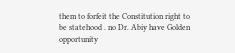them to forfeit the Constitution right to be statehood . no Dr. Abiy have Golden opportunity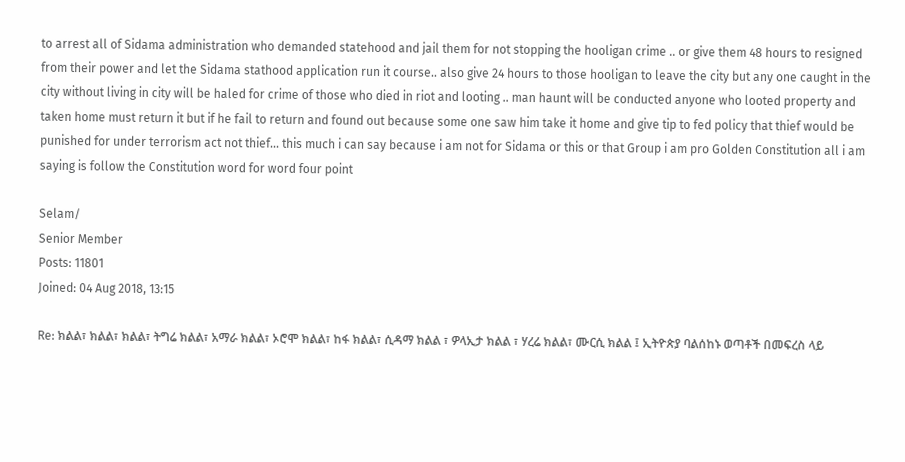to arrest all of Sidama administration who demanded statehood and jail them for not stopping the hooligan crime .. or give them 48 hours to resigned from their power and let the Sidama stathood application run it course.. also give 24 hours to those hooligan to leave the city but any one caught in the city without living in city will be haled for crime of those who died in riot and looting .. man haunt will be conducted anyone who looted property and taken home must return it but if he fail to return and found out because some one saw him take it home and give tip to fed policy that thief would be punished for under terrorism act not thief... this much i can say because i am not for Sidama or this or that Group i am pro Golden Constitution all i am saying is follow the Constitution word for word four point

Selam/
Senior Member
Posts: 11801
Joined: 04 Aug 2018, 13:15

Re: ክልል፣ ክልል፣ ክልል፣ ትግሬ ክልል፣ አማራ ክልል፣ ኦሮሞ ክልል፣ ከፋ ክልል፣ ሲዳማ ክልል ፣ ዎላኢታ ክልል ፣ ሃረሬ ክልል፣ ሙርሲ ክልል ፤ ኢትዮጵያ ባልሰከኑ ወጣቶች በመፍረስ ላይ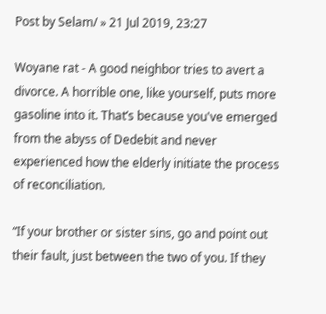Post by Selam/ » 21 Jul 2019, 23:27

Woyane rat - A good neighbor tries to avert a divorce. A horrible one, like yourself, puts more gasoline into it. That’s because you've emerged from the abyss of Dedebit and never experienced how the elderly initiate the process of reconciliation.

“If your brother or sister sins, go and point out their fault, just between the two of you. If they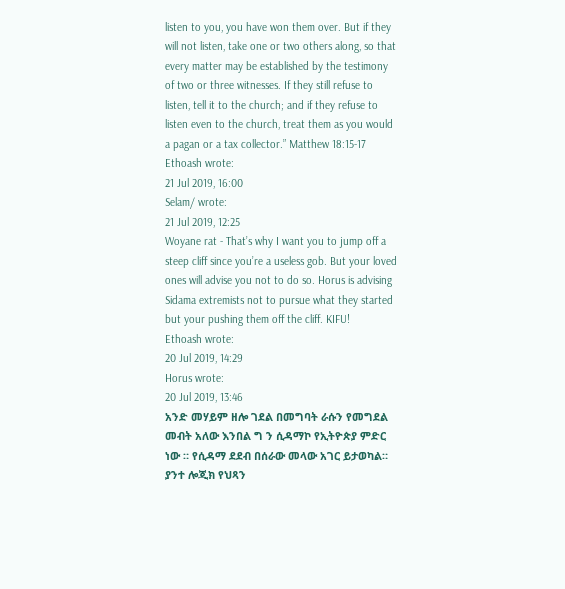listen to you, you have won them over. But if they will not listen, take one or two others along, so that every matter may be established by the testimony of two or three witnesses. If they still refuse to listen, tell it to the church; and if they refuse to listen even to the church, treat them as you would a pagan or a tax collector.” Matthew 18:15-17
Ethoash wrote:
21 Jul 2019, 16:00
Selam/ wrote:
21 Jul 2019, 12:25
Woyane rat - That’s why I want you to jump off a steep cliff since you’re a useless gob. But your loved ones will advise you not to do so. Horus is advising Sidama extremists not to pursue what they started but your pushing them off the cliff. KIFU!
Ethoash wrote:
20 Jul 2019, 14:29
Horus wrote:
20 Jul 2019, 13:46
አንድ መሃይም ዘሎ ገደል በመግባት ራሱን የመግደል መብት አለው እንበል ግ ን ሲዳማኮ የኢትዮጵያ ምድር ነው ። የሲዳማ ደደብ በሰራው መላው አገር ይታወካል። ያንተ ሎጂክ የህጻን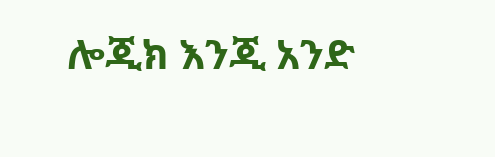ሎጂክ እንጂ አንድ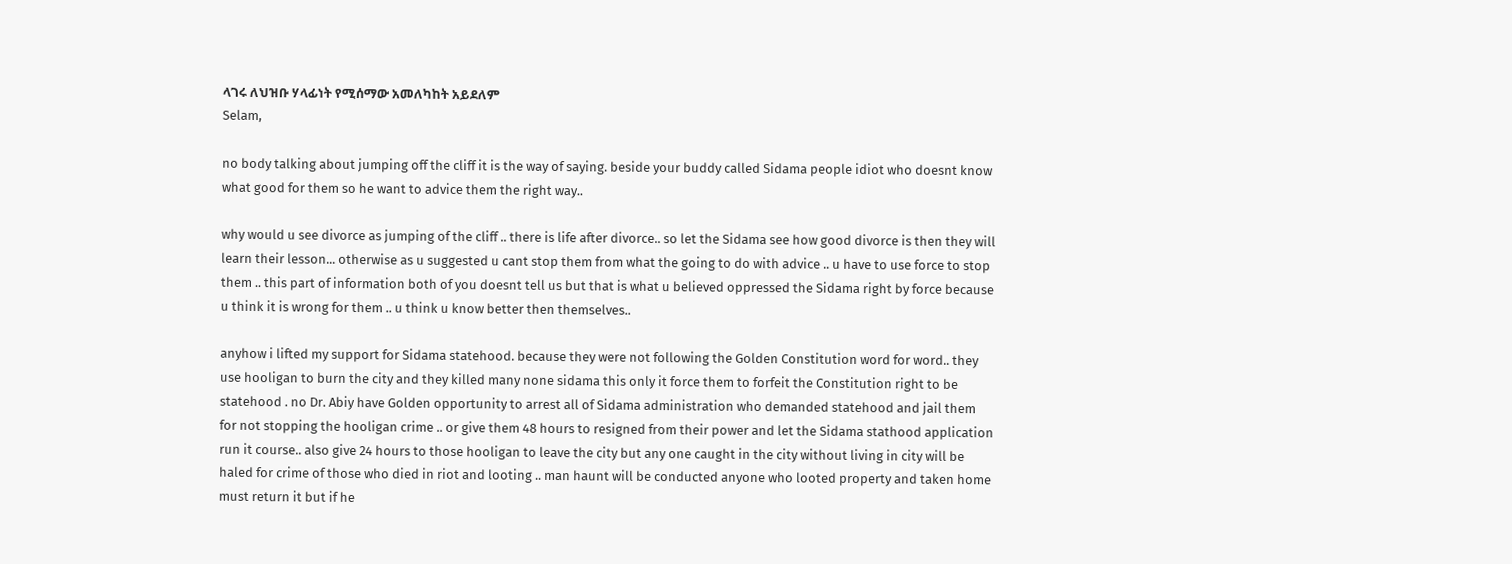ላገሩ ለህዝቡ ሃላፊነት የሚሰማው አመለካከት አይደለም
Selam,

no body talking about jumping off the cliff it is the way of saying. beside your buddy called Sidama people idiot who doesnt know what good for them so he want to advice them the right way..

why would u see divorce as jumping of the cliff .. there is life after divorce.. so let the Sidama see how good divorce is then they will learn their lesson... otherwise as u suggested u cant stop them from what the going to do with advice .. u have to use force to stop them .. this part of information both of you doesnt tell us but that is what u believed oppressed the Sidama right by force because u think it is wrong for them .. u think u know better then themselves..

anyhow i lifted my support for Sidama statehood. because they were not following the Golden Constitution word for word.. they use hooligan to burn the city and they killed many none sidama this only it force them to forfeit the Constitution right to be statehood . no Dr. Abiy have Golden opportunity to arrest all of Sidama administration who demanded statehood and jail them for not stopping the hooligan crime .. or give them 48 hours to resigned from their power and let the Sidama stathood application run it course.. also give 24 hours to those hooligan to leave the city but any one caught in the city without living in city will be haled for crime of those who died in riot and looting .. man haunt will be conducted anyone who looted property and taken home must return it but if he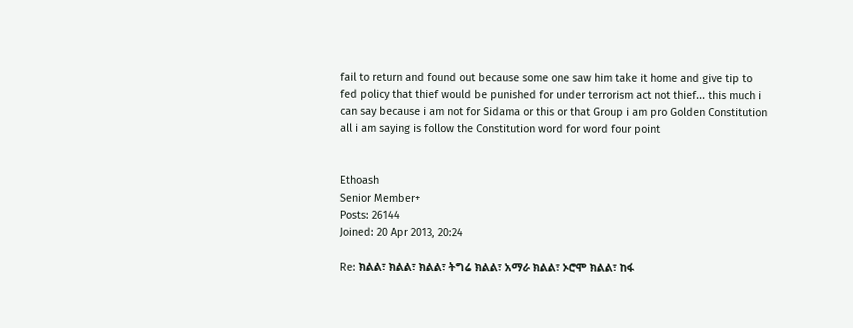fail to return and found out because some one saw him take it home and give tip to fed policy that thief would be punished for under terrorism act not thief... this much i can say because i am not for Sidama or this or that Group i am pro Golden Constitution all i am saying is follow the Constitution word for word four point


Ethoash
Senior Member+
Posts: 26144
Joined: 20 Apr 2013, 20:24

Re: ክልል፣ ክልል፣ ክልል፣ ትግሬ ክልል፣ አማራ ክልል፣ ኦሮሞ ክልል፣ ከፋ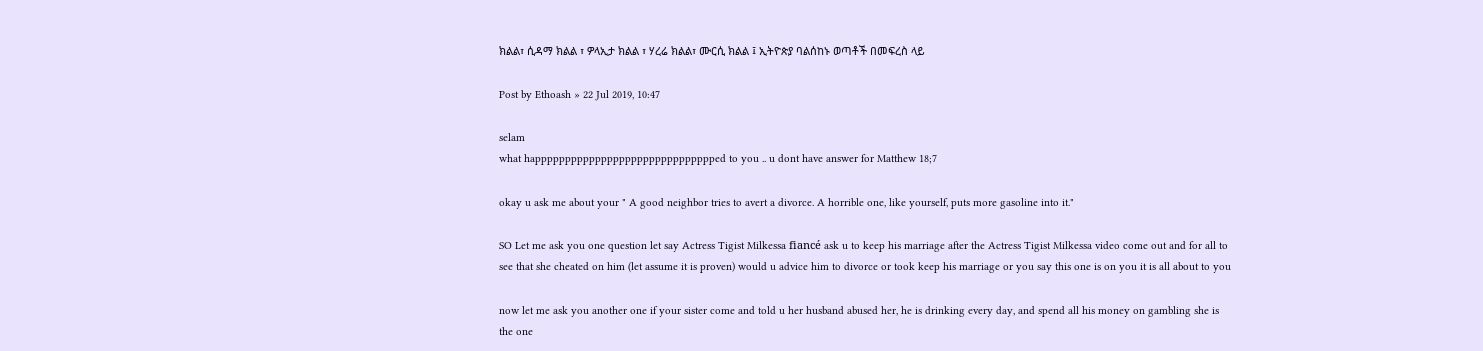ክልል፣ ሲዳማ ክልል ፣ ዎላኢታ ክልል ፣ ሃረሬ ክልል፣ ሙርሲ ክልል ፤ ኢትዮጵያ ባልሰከኑ ወጣቶች በመፍረስ ላይ

Post by Ethoash » 22 Jul 2019, 10:47

selam
what happpppppppppppppppppppppppppppped to you .. u dont have answer for Matthew 18;7

okay u ask me about your " A good neighbor tries to avert a divorce. A horrible one, like yourself, puts more gasoline into it."

SO Let me ask you one question let say Actress Tigist Milkessa fiancé ask u to keep his marriage after the Actress Tigist Milkessa video come out and for all to see that she cheated on him (let assume it is proven) would u advice him to divorce or took keep his marriage or you say this one is on you it is all about to you

now let me ask you another one if your sister come and told u her husband abused her, he is drinking every day, and spend all his money on gambling she is the one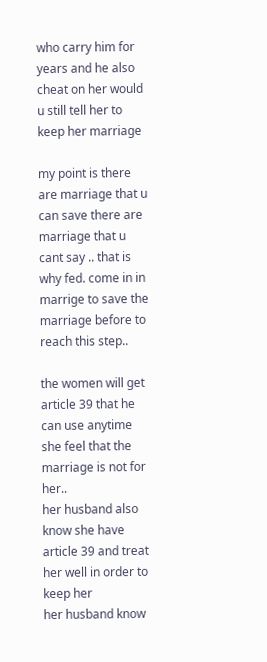who carry him for years and he also cheat on her would u still tell her to keep her marriage

my point is there are marriage that u can save there are marriage that u cant say .. that is why fed. come in in marrige to save the marriage before to reach this step..

the women will get article 39 that he can use anytime she feel that the marriage is not for her..
her husband also know she have article 39 and treat her well in order to keep her
her husband know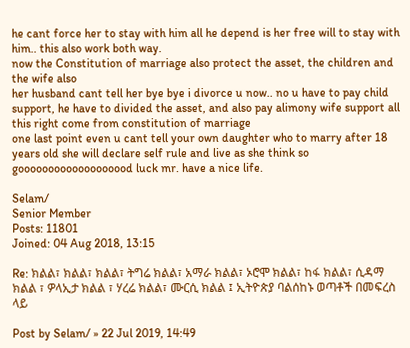he cant force her to stay with him all he depend is her free will to stay with him.. this also work both way.
now the Constitution of marriage also protect the asset, the children and the wife also
her husband cant tell her bye bye i divorce u now.. no u have to pay child support, he have to divided the asset, and also pay alimony wife support all this right come from constitution of marriage
one last point even u cant tell your own daughter who to marry after 18 years old she will declare self rule and live as she think so gooooooooooooooooood luck mr. have a nice life.

Selam/
Senior Member
Posts: 11801
Joined: 04 Aug 2018, 13:15

Re: ክልል፣ ክልል፣ ክልል፣ ትግሬ ክልል፣ አማራ ክልል፣ ኦሮሞ ክልል፣ ከፋ ክልል፣ ሲዳማ ክልል ፣ ዎላኢታ ክልል ፣ ሃረሬ ክልል፣ ሙርሲ ክልል ፤ ኢትዮጵያ ባልሰከኑ ወጣቶች በመፍረስ ላይ

Post by Selam/ » 22 Jul 2019, 14:49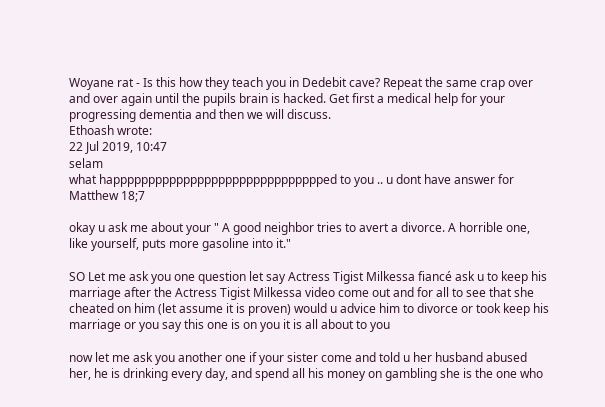Woyane rat - Is this how they teach you in Dedebit cave? Repeat the same crap over and over again until the pupils brain is hacked. Get first a medical help for your progressing dementia and then we will discuss.
Ethoash wrote:
22 Jul 2019, 10:47
selam
what happpppppppppppppppppppppppppppped to you .. u dont have answer for Matthew 18;7

okay u ask me about your " A good neighbor tries to avert a divorce. A horrible one, like yourself, puts more gasoline into it."

SO Let me ask you one question let say Actress Tigist Milkessa fiancé ask u to keep his marriage after the Actress Tigist Milkessa video come out and for all to see that she cheated on him (let assume it is proven) would u advice him to divorce or took keep his marriage or you say this one is on you it is all about to you

now let me ask you another one if your sister come and told u her husband abused her, he is drinking every day, and spend all his money on gambling she is the one who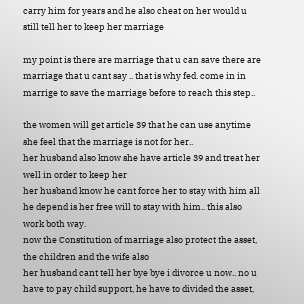carry him for years and he also cheat on her would u still tell her to keep her marriage

my point is there are marriage that u can save there are marriage that u cant say .. that is why fed. come in in marrige to save the marriage before to reach this step..

the women will get article 39 that he can use anytime she feel that the marriage is not for her..
her husband also know she have article 39 and treat her well in order to keep her
her husband know he cant force her to stay with him all he depend is her free will to stay with him.. this also work both way.
now the Constitution of marriage also protect the asset, the children and the wife also
her husband cant tell her bye bye i divorce u now.. no u have to pay child support, he have to divided the asset,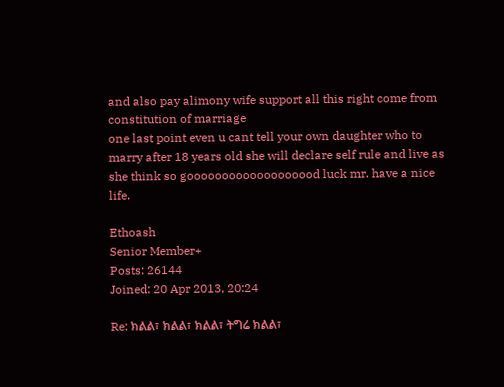and also pay alimony wife support all this right come from constitution of marriage
one last point even u cant tell your own daughter who to marry after 18 years old she will declare self rule and live as she think so gooooooooooooooooood luck mr. have a nice life.

Ethoash
Senior Member+
Posts: 26144
Joined: 20 Apr 2013, 20:24

Re: ክልል፣ ክልል፣ ክልል፣ ትግሬ ክልል፣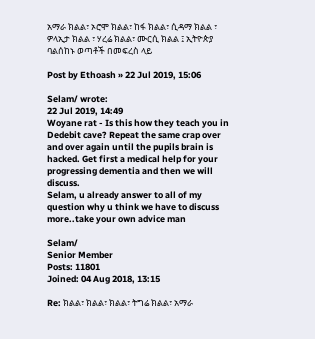አማራ ክልል፣ ኦሮሞ ክልል፣ ከፋ ክልል፣ ሲዳማ ክልል ፣ ዎላኢታ ክልል ፣ ሃረሬ ክልል፣ ሙርሲ ክልል ፤ ኢትዮጵያ ባልሰከኑ ወጣቶች በመፍረስ ላይ

Post by Ethoash » 22 Jul 2019, 15:06

Selam/ wrote:
22 Jul 2019, 14:49
Woyane rat - Is this how they teach you in Dedebit cave? Repeat the same crap over and over again until the pupils brain is hacked. Get first a medical help for your progressing dementia and then we will discuss.
Selam, u already answer to all of my question why u think we have to discuss more..take your own advice man

Selam/
Senior Member
Posts: 11801
Joined: 04 Aug 2018, 13:15

Re: ክልል፣ ክልል፣ ክልል፣ ትግሬ ክልል፣ አማራ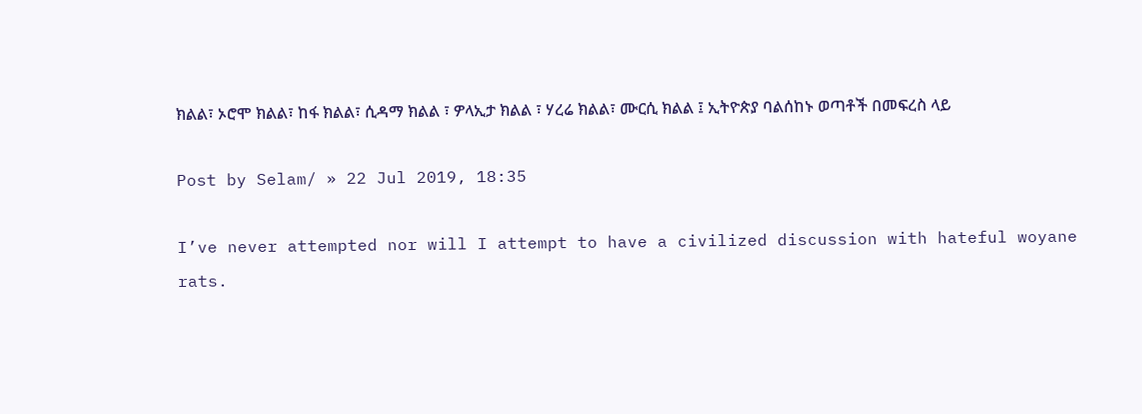ክልል፣ ኦሮሞ ክልል፣ ከፋ ክልል፣ ሲዳማ ክልል ፣ ዎላኢታ ክልል ፣ ሃረሬ ክልል፣ ሙርሲ ክልል ፤ ኢትዮጵያ ባልሰከኑ ወጣቶች በመፍረስ ላይ

Post by Selam/ » 22 Jul 2019, 18:35

I’ve never attempted nor will I attempt to have a civilized discussion with hateful woyane rats.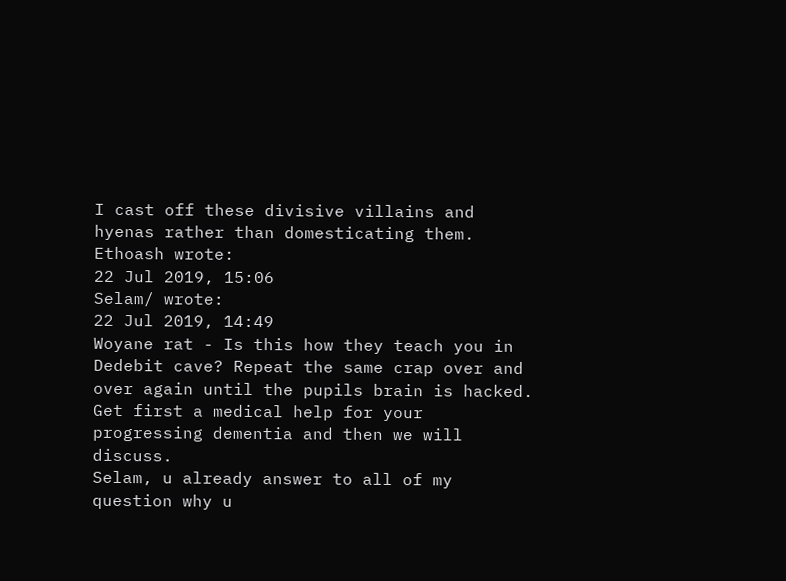I cast off these divisive villains and hyenas rather than domesticating them.
Ethoash wrote:
22 Jul 2019, 15:06
Selam/ wrote:
22 Jul 2019, 14:49
Woyane rat - Is this how they teach you in Dedebit cave? Repeat the same crap over and over again until the pupils brain is hacked. Get first a medical help for your progressing dementia and then we will discuss.
Selam, u already answer to all of my question why u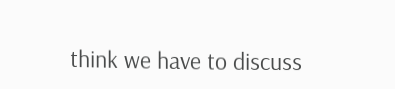think we have to discuss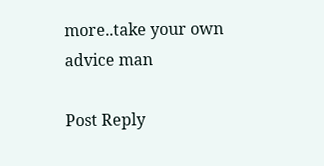more..take your own advice man

Post Reply